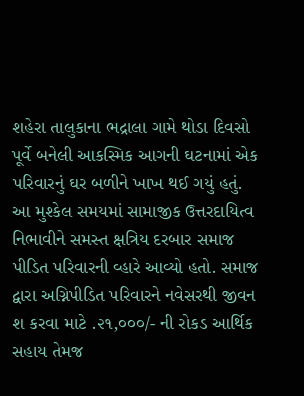શહેરા તાલુકાના ભદ્રાલા ગામે થોડા દિવસો પૂર્વે બનેલી આકસ્મિક આગની ઘટનામાં એક પરિવારનું ઘર બળીને ખાખ થઈ ગયું હતું. આ મુશ્કેલ સમયમાં સામાજીક ઉત્તરદાયિત્વ નિભાવીને સમસ્ત ક્ષત્રિય દરબાર સમાજ પીડિત પરિવારની વ્હારે આવ્યો હતો. સમાજ દ્વારા અગ્નિપીડિત પરિવારને નવેસરથી જીવન શ કરવા માટે .૨૧,૦૦૦/- ની રોકડ આર્થિક સહાય તેમજ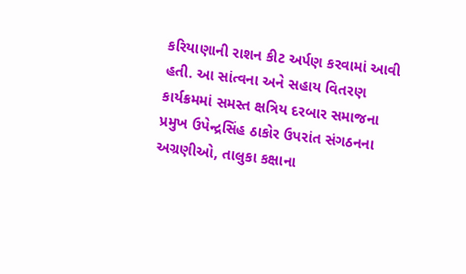કરિયાણાની રાશન કીટ અર્પણ કરવામાં આવી હતી. આ સાંત્વના અને સહાય વિતરણ કાર્યક્રમમાં સમસ્ત ક્ષત્રિય દરબાર સમાજના પ્રમુખ ઉપેન્દ્રસિંહ ઠાકોર ઉપરાંત સંગઠનના અગ્રણીઓ, તાલુકા કક્ષાના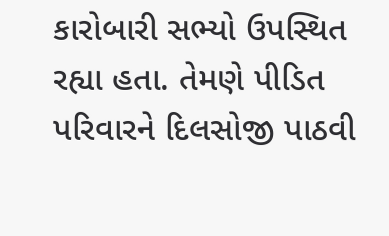કારોબારી સભ્યો ઉપસ્થિત રહ્યા હતા. તેમણે પીડિત પરિવારને દિલસોજી પાઠવી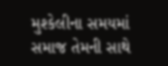મુશ્કેલીના સમયમાં સમાજ તેમની સાથે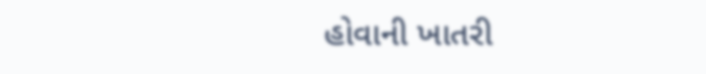હોવાની ખાતરી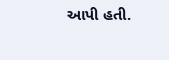આપી હતી.